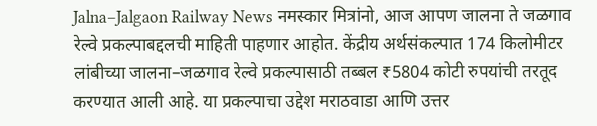Jalna–Jalgaon Railway News नमस्कार मित्रांनो, आज आपण जालना ते जळगाव रेल्वे प्रकल्पाबद्दलची माहिती पाहणार आहोत. केंद्रीय अर्थसंकल्पात 174 किलोमीटर लांबीच्या जालना–जळगाव रेल्वे प्रकल्पासाठी तब्बल ₹5804 कोटी रुपयांची तरतूद करण्यात आली आहे. या प्रकल्पाचा उद्देश मराठवाडा आणि उत्तर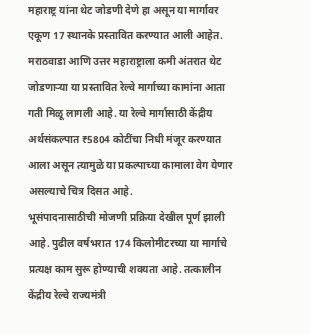महाराष्ट्र यांना थेट जोडणी देणे हा असून या मार्गावर एकूण 17 स्थानके प्रस्तावित करण्यात आली आहेत.
मराठवाडा आणि उत्तर महाराष्ट्राला कमी अंतरात थेट जोडणाऱ्या या प्रस्तावित रेल्वे मार्गाच्या कामांना आता गती मिळू लागली आहे. या रेल्वे मार्गासाठी केंद्रीय अर्थसंकल्पात ₹5804 कोटींचा निधी मंजूर करण्यात आला असून त्यामुळे या प्रकल्पाच्या कामाला वेग येणार असल्याचे चित्र दिसत आहे.
भूसंपादनासाठीची मोजणी प्रक्रिया देखील पूर्ण झाली आहे. पुढील वर्षभरात 174 किलोमीटरच्या या मार्गाचे प्रत्यक्ष काम सुरू होण्याची शक्यता आहे. तत्कालीन केंद्रीय रेल्वे राज्यमंत्री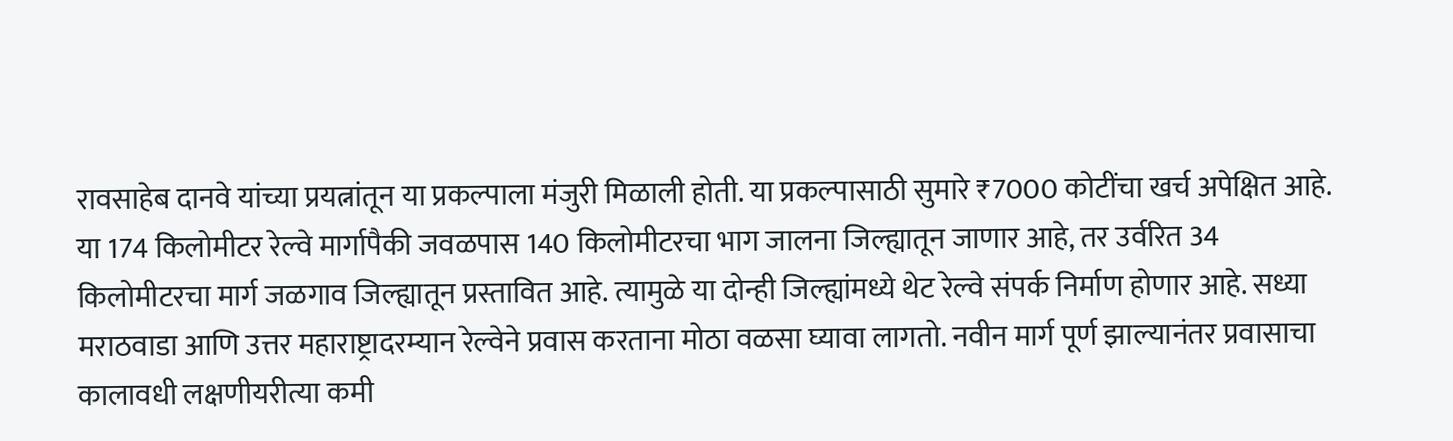रावसाहेब दानवे यांच्या प्रयत्नांतून या प्रकल्पाला मंजुरी मिळाली होती. या प्रकल्पासाठी सुमारे ₹7000 कोटींचा खर्च अपेक्षित आहे.
या 174 किलोमीटर रेल्वे मार्गापैकी जवळपास 140 किलोमीटरचा भाग जालना जिल्ह्यातून जाणार आहे, तर उर्वरित 34 किलोमीटरचा मार्ग जळगाव जिल्ह्यातून प्रस्तावित आहे. त्यामुळे या दोन्ही जिल्ह्यांमध्ये थेट रेल्वे संपर्क निर्माण होणार आहे. सध्या मराठवाडा आणि उत्तर महाराष्ट्रादरम्यान रेल्वेने प्रवास करताना मोठा वळसा घ्यावा लागतो. नवीन मार्ग पूर्ण झाल्यानंतर प्रवासाचा कालावधी लक्षणीयरीत्या कमी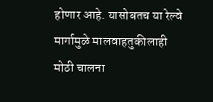होणार आहे. यासोबतच या रेल्वे मार्गामुळे मालवाहतुकीलाही मोठी चालना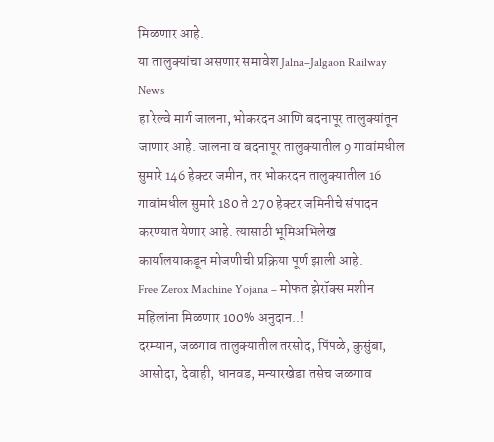मिळणार आहे.
या तालुक्यांचा असणार समावेश Jalna–Jalgaon Railway News
हा रेल्वे मार्ग जालना, भोकरदन आणि बदनापूर तालुक्यांतून जाणार आहे. जालना व बदनापूर तालुक्यातील 9 गावांमधील सुमारे 146 हेक्टर जमीन, तर भोकरदन तालुक्यातील 16 गावांमधील सुमारे 180 ते 270 हेक्टर जमिनीचे संपादन करण्यात येणार आहे. त्यासाठी भूमिअभिलेख कार्यालयाकडून मोजणीची प्रक्रिया पूर्ण झाली आहे.
Free Zerox Machine Yojana – मोफत झेरॉक्स मशीन महिलांना मिळणार 100% अनुदान..!
दरम्यान, जळगाव तालुक्यातील तरसोद, पिंपळे, कुसुंबा, आसोदा, देवाही, धानवड, मन्यारखेडा तसेच जळगाव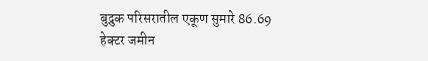बुद्रुक परिसरातील एकूण सुमारे 86.69 हेक्टर जमीन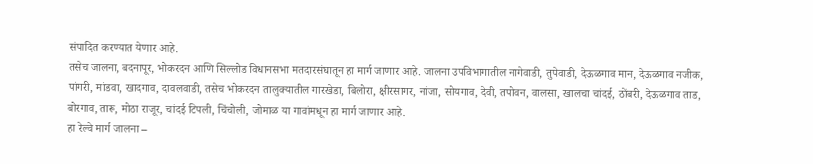संपादित करण्यात येणार आहे.
तसेच जालना, बदनापूर, भोकरदन आणि सिल्लोड विधानसभा मतदारसंघातून हा मार्ग जाणार आहे. जालना उपविभागातील नागेवाडी, तुपेवाडी, देऊळगाव मान, देऊळगाव नजीक, पांगरी, मांडवा, खादगाव, दावलवाडी, तसेच भोकरदन तालुक्यातील गारखेडा, बिलोरा, क्षीरसागर, नांजा, सोयगाव, देवी, तपोवन, वालसा, खालचा चांदई, ठोंबरी, देऊळगाव ताड, बोरगाव, तारू, मोठा राजूर, चांदई टिपली, चिंचोली, जोमाळ या गावांमधून हा मार्ग जाणार आहे.
हा रेल्वे मार्ग जालना –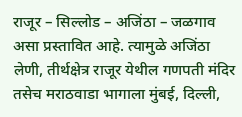राजूर – सिल्लोड – अजिंठा – जळगाव असा प्रस्तावित आहे. त्यामुळे अजिंठा लेणी, तीर्थक्षेत्र राजूर येथील गणपती मंदिर तसेच मराठवाडा भागाला मुंबई, दिल्ली,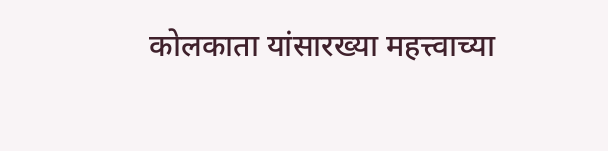कोलकाता यांसारख्या महत्त्वाच्या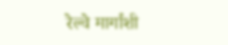रेल्वे मार्गांशी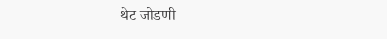थेट जोडणी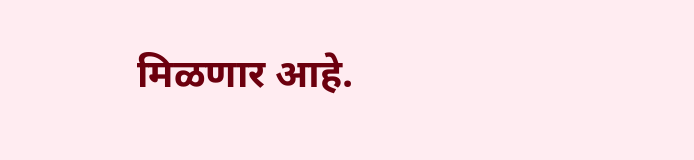मिळणार आहे.